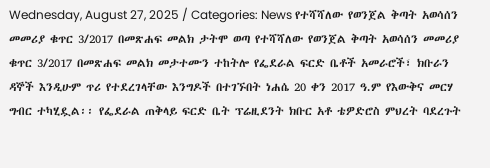Wednesday, August 27, 2025 / Categories: News የተሻሻለው የወንጀል ቅጣት አወሳሰን መመሪያ ቁጥር 3/2017 በመጽሐፍ መልክ ታትሞ ወጣ የተሻሻለው የወንጀል ቅጣት አወሳሰን መመሪያ ቁጥር 3/2017 በመጽሐፍ መልክ መታተሙን ተከትሎ የፌደራል ፍርድ ቤቶች አመራሮች፣ ክቡራን ዳኞች እንዲሁም ጥሪ የተደረገላቸው እንግዶች በተገኙበት ነሐሴ 20 ቀን 2017 ዓ.ም የእውቅና መርሃ ግብር ተካሂዷል፡፡ የፌደራል ጠቅላይ ፍርድ ቤት ፕሬዚደንት ክቡር አቶ ቴዎድሮስ ምህረት ባደረጉት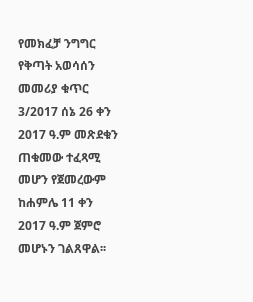የመክፈቻ ንግግር የቅጣት አወሳሰን መመሪያ ቁጥር 3/2017 ሰኔ 26 ቀን 2017 ዓ.ም መጽደቁን ጠቁመው ተፈጻሚ መሆን የጀመረውም ከሐምሌ 11 ቀን 2017 ዓ.ም ጀምሮ መሆኑን ገልጸዋል፡፡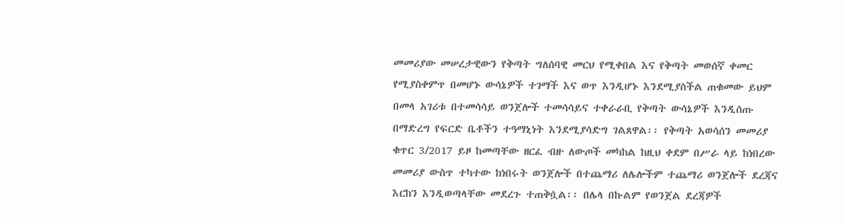መመሪያው መሠረታዊውን የቅጣት ግለሰባዊ መርህ የሚቀበል እና የቅጣት መወሰኛ ቀመር የሚያስቀምጥ በመሆኑ ውሳኔዎች ተገማች እና ወጥ እንዲሆኑ እንደሚያስችል ጠቁመው ይህም በመላ አገሪቱ በተመሳሳይ ወንጀሎች ተመሳሳይና ተቀራራቢ የቅጣት ውሳኔዎች እንዲሰጡ በማድረግ የፍርድ ቤቶችን ተዓማኒነት እንደሚያሳድግ ገልጸዋል፡፡ የቅጣት አወሳሰን መመሪያ ቁጥር 3/2017 ይዞ ከመጣቸው ዘርፈ ብዙ ለውጦች መካከል ከዚህ ቀደም በሥራ ላይ ከነበረው መመሪያ ውስጥ ተካተው ከነበሩት ወንጀሎች በተጨማሪ ለሌሎችም ተጨማሪ ወንጀሎች ደረጃና እርከን እንዲወጣላቸው መደረጉ ተጠቅሷል፡፡ በሌላ በኩልም የወንጀል ደረጃዎች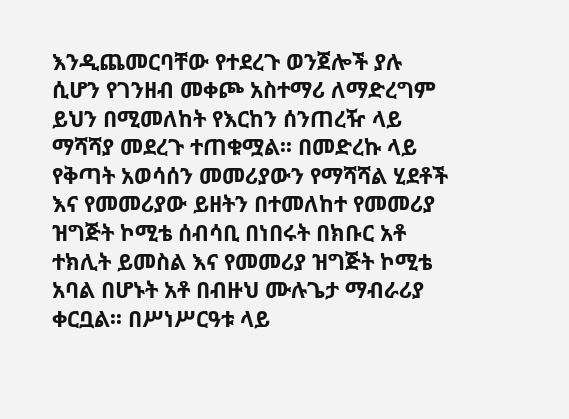እንዲጨመርባቸው የተደረጉ ወንጀሎች ያሉ ሲሆን የገንዘብ መቀጮ አስተማሪ ለማድረግም ይህን በሚመለከት የእርከን ሰንጠረዥ ላይ ማሻሻያ መደረጉ ተጠቁሟል፡፡ በመድረኩ ላይ የቅጣት አወሳሰን መመሪያውን የማሻሻል ሂደቶች እና የመመሪያው ይዘትን በተመለከተ የመመሪያ ዝግጅት ኮሚቴ ሰብሳቢ በነበሩት በክቡር አቶ ተክሊት ይመስል እና የመመሪያ ዝግጅት ኮሚቴ አባል በሆኑት አቶ በብዙህ ሙሉጌታ ማብራሪያ ቀርቧል፡፡ በሥነሥርዓቱ ላይ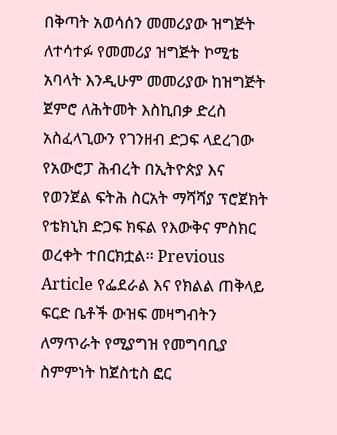በቅጣት አወሳሰን መመሪያው ዝግጅት ለተሳተፉ የመመሪያ ዝግጅት ኮሚቴ አባላት እንዲሁም መመሪያው ከዝግጅት ጀምሮ ለሕትመት እስኪበቃ ድረስ አስፈላጊውን የገንዘብ ድጋፍ ላደረገው የአውሮፓ ሕብረት በኢትዮጵያ እና የወንጀል ፍትሕ ስርአት ማሻሻያ ፕሮጀክት የቴክኒክ ድጋፍ ክፍል የእውቅና ምስክር ወረቀት ተበርክቷል፡፡ Previous Article የፌደራል እና የክልል ጠቅላይ ፍርድ ቤቶች ውዝፍ መዛግብትን ለማጥራት የሚያግዝ የመግባቢያ ስምምነት ከጀስቲስ ፎር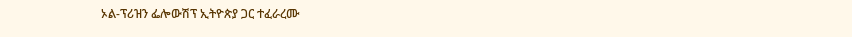ኦል-ፕሪዝን ፌሎውሽፕ ኢትዮጵያ ጋር ተፈራረሙ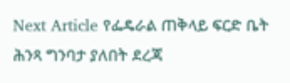Next Article የፌዴራል ጠቅላይ ፍርድ ቤት ሕንጻ ግንባታ ያለበት ደረጃ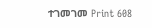ተገመገመ Print 608